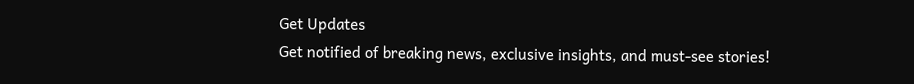Get Updates
Get notified of breaking news, exclusive insights, and must-see stories!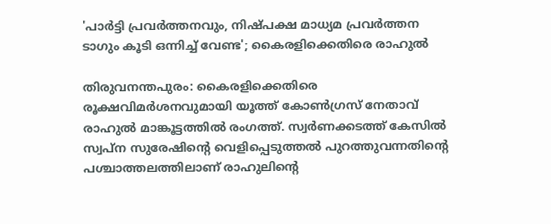'പാര്‍ട്ടി പ്രവര്‍ത്തനവും, നിഷ്പക്ഷ മാധ്യമ പ്രവര്‍ത്തന ടാഗും കൂടി ഒന്നിച്ച് വേണ്ട'; കൈരളിക്കെതിരെ രാഹുല്‍

തിരുവനന്തപുരം: കൈരളിക്കെതിരെ രൂക്ഷവിമര്‍ശനവുമായി യൂത്ത് കോണ്‍ഗ്രസ് നേതാവ് രാഹുല്‍ മാങ്കൂട്ടത്തില്‍ രംഗത്ത്. സ്വര്‍ണക്കടത്ത് കേസില്‍ സ്വപ്‌ന സുരേഷിന്റെ വെളിപ്പെടുത്തല്‍ പുറത്തുവന്നതിന്റെ പശ്ചാത്തലത്തിലാണ് രാഹുലിന്റെ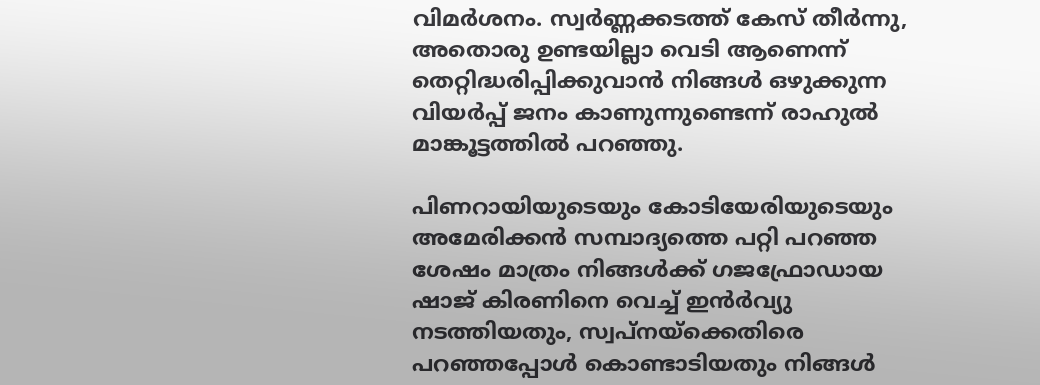വിമര്‍ശനം. സ്വര്‍ണ്ണക്കടത്ത് കേസ് തീര്‍ന്നു, അതൊരു ഉണ്ടയില്ലാ വെടി ആണെന്ന് തെറ്റിദ്ധരിപ്പിക്കുവാന്‍ നിങ്ങള്‍ ഒഴുക്കുന്ന വിയര്‍പ്പ് ജനം കാണുന്നുണ്ടെന്ന് രാഹുല്‍ മാങ്കൂട്ടത്തില്‍ പറഞ്ഞു.

പിണറായിയുടെയും കോടിയേരിയുടെയും അമേരിക്കന്‍ സമ്പാദ്യത്തെ പറ്റി പറഞ്ഞ ശേഷം മാത്രം നിങ്ങള്‍ക്ക് ഗജഫ്രോഡായ ഷാജ് കിരണിനെ വെച്ച് ഇന്‍ര്‍വ്യു നടത്തിയതും, സ്വപ്നയ്‌ക്കെതിരെ പറഞ്ഞപ്പോള്‍ കൊണ്ടാടിയതും നിങ്ങള്‍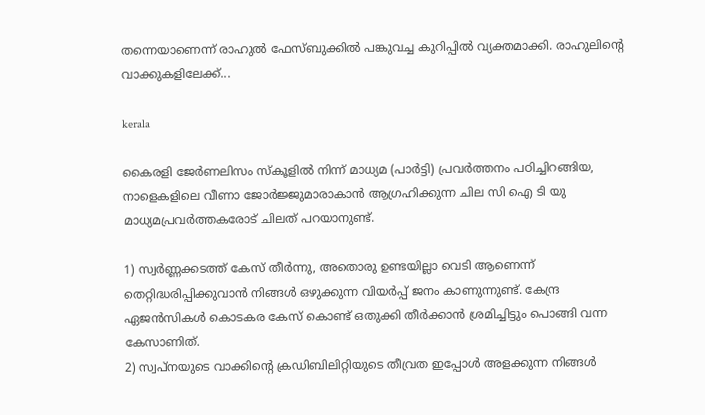തന്നെയാണെന്ന് രാഹുല്‍ ഫേസ്ബുക്കില്‍ പങ്കുവച്ച കുറിപ്പില്‍ വ്യക്തമാക്കി. രാഹുലിന്റെ വാക്കുകളിലേക്ക്...

kerala

കൈരളി ജേര്‍ണലിസം സ്‌കൂളില്‍ നിന്ന് മാധ്യമ (പാര്‍ട്ടി) പ്രവര്‍ത്തനം പഠിച്ചിറങ്ങിയ, നാളെകളിലെ വീണാ ജോര്‍ജ്ജുമാരാകാന്‍ ആഗ്രഹിക്കുന്ന ചില സി ഐ ടി യു മാധ്യമപ്രവര്‍ത്തകരോട് ചിലത് പറയാനുണ്ട്.

1) സ്വര്‍ണ്ണക്കടത്ത് കേസ് തീര്‍ന്നു, അതൊരു ഉണ്ടയില്ലാ വെടി ആണെന്ന് തെറ്റിദ്ധരിപ്പിക്കുവാന്‍ നിങ്ങള്‍ ഒഴുക്കുന്ന വിയര്‍പ്പ് ജനം കാണുന്നുണ്ട്. കേന്ദ്ര ഏജന്‍സികള്‍ കൊടകര കേസ് കൊണ്ട് ഒതുക്കി തീര്‍ക്കാന്‍ ശ്രമിച്ചിട്ടും പൊങ്ങി വന്ന കേസാണിത്.
2) സ്വപ്നയുടെ വാക്കിന്റെ ക്രഡിബിലിറ്റിയുടെ തീവ്രത ഇപ്പോള്‍ അളക്കുന്ന നിങ്ങള്‍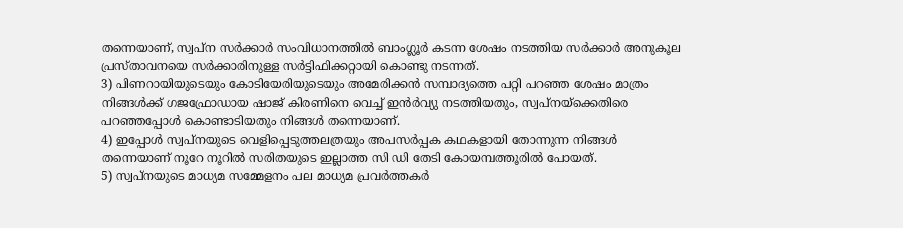തന്നെയാണ്, സ്വപ്ന സര്‍ക്കാര്‍ സംവിധാനത്തില്‍ ബാംഗ്ലൂര്‍ കടന്ന ശേഷം നടത്തിയ സര്‍ക്കാര്‍ അനുകൂല പ്രസ്താവനയെ സര്‍ക്കാരിനുള്ള സര്‍ട്ടിഫിക്കറ്റായി കൊണ്ടു നടന്നത്.
3) പിണറായിയുടെയും കോടിയേരിയുടെയും അമേരിക്കന്‍ സമ്പാദ്യത്തെ പറ്റി പറഞ്ഞ ശേഷം മാത്രം നിങ്ങള്‍ക്ക് ഗജഫ്രോഡായ ഷാജ് കിരണിനെ വെച്ച് ഇന്‍ര്‍വ്യു നടത്തിയതും, സ്വപ്നയ്‌ക്കെതിരെ പറഞ്ഞപ്പോള്‍ കൊണ്ടാടിയതും നിങ്ങള്‍ തന്നെയാണ്.
4) ഇപ്പോള്‍ സ്വപ്നയുടെ വെളിപ്പെടുത്തലത്രയും അപസര്‍പ്പക കഥകളായി തോന്നുന്ന നിങ്ങള്‍ തന്നെയാണ് നൂറേ നൂറില്‍ സരിതയുടെ ഇല്ലാത്ത സി ഡി തേടി കോയമ്പത്തൂരില്‍ പോയത്.
5) സ്വപ്നയുടെ മാധ്യമ സമ്മേളനം പല മാധ്യമ പ്രവര്‍ത്തകര്‍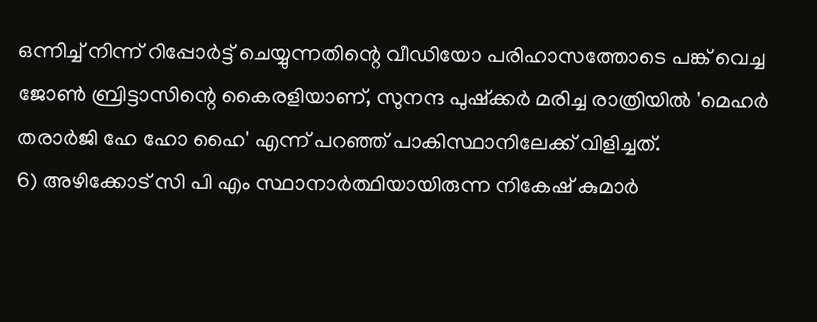ഒന്നിച്ച് നിന്ന് റിപ്പോര്‍ട്ട് ചെയ്യുന്നതിന്റെ വീഡിയോ പരിഹാസത്തോടെ പങ്ക് വെച്ച ജോണ്‍ ബ്രിട്ടാസിന്റെ കൈരളിയാണ്, സുനന്ദ പുഷ്‌ക്കര്‍ മരിച്ച രാത്രിയില്‍ 'മെഹര്‍ തരാര്‍ജി ഹേ ഹോ ഹൈ' എന്ന് പറഞ്ഞ് പാകിസ്ഥാനിലേക്ക് വിളിച്ചത്.
6) അഴിക്കോട് സി പി എം സ്ഥാനാര്‍ത്ഥിയായിരുന്ന നികേഷ് കുമാര്‍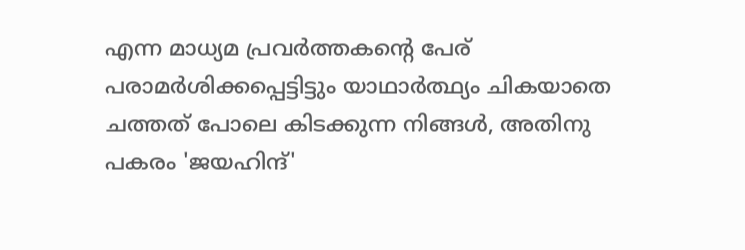എന്ന മാധ്യമ പ്രവര്‍ത്തകന്റെ പേര് പരാമര്‍ശിക്കപ്പെട്ടിട്ടും യാഥാര്‍ത്ഥ്യം ചികയാതെ ചത്തത് പോലെ കിടക്കുന്ന നിങ്ങള്‍, അതിനു പകരം 'ജയഹിന്ദ്'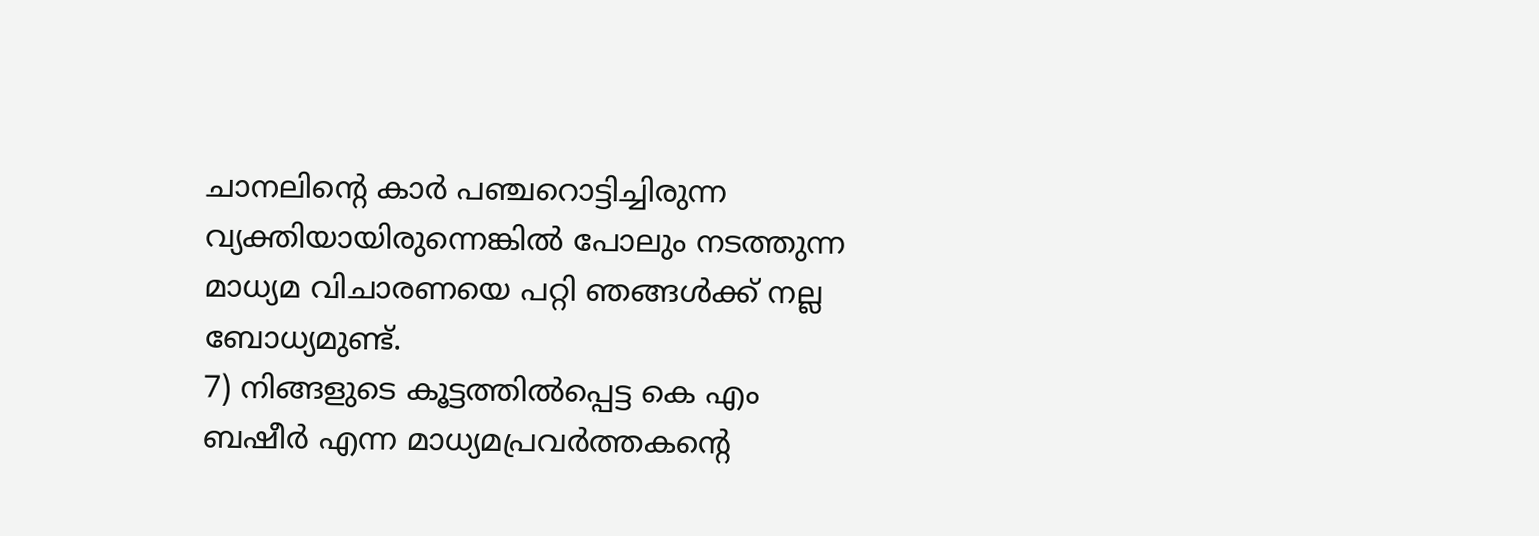ചാനലിന്റെ കാര്‍ പഞ്ചറൊട്ടിച്ചിരുന്ന വ്യക്തിയായിരുന്നെങ്കില്‍ പോലും നടത്തുന്ന മാധ്യമ വിചാരണയെ പറ്റി ഞങ്ങള്‍ക്ക് നല്ല ബോധ്യമുണ്ട്.
7) നിങ്ങളുടെ കൂട്ടത്തില്‍പ്പെട്ട കെ എം ബഷീര്‍ എന്ന മാധ്യമപ്രവര്‍ത്തകന്റെ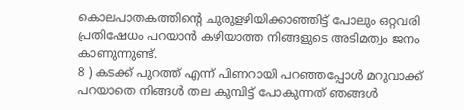കൊലപാതകത്തിന്റെ ചുരുളഴിയിക്കാഞ്ഞിട്ട് പോലും ഒറ്റവരി പ്രതിഷേധം പറയാന്‍ കഴിയാത്ത നിങ്ങളുടെ അടിമത്വം ജനം കാണുന്നുണ്ട്.
8 ) കടക്ക് പുറത്ത് എന്ന് പിണറായി പറഞ്ഞപ്പോള്‍ മറുവാക്ക് പറയാതെ നിങ്ങള്‍ തല കുമ്പിട്ട് പോകുന്നത് ഞങ്ങള്‍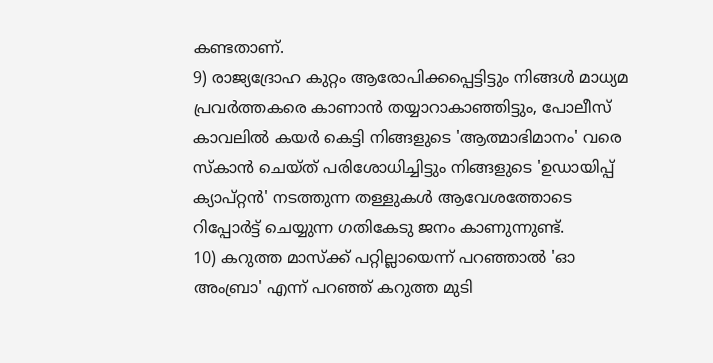കണ്ടതാണ്.
9) രാജ്യദ്രോഹ കുറ്റം ആരോപിക്കപ്പെട്ടിട്ടും നിങ്ങള്‍ മാധ്യമ പ്രവര്‍ത്തകരെ കാണാന്‍ തയ്യാറാകാഞ്ഞിട്ടും, പോലീസ് കാവലില്‍ കയര്‍ കെട്ടി നിങ്ങളുടെ 'ആത്മാഭിമാനം' വരെ സ്‌കാന്‍ ചെയ്ത് പരിശോധിച്ചിട്ടും നിങ്ങളുടെ 'ഉഡായിപ്പ് ക്യാപ്റ്റന്‍' നടത്തുന്ന തള്ളുകള്‍ ആവേശത്തോടെ റിപ്പോര്‍ട്ട് ചെയ്യുന്ന ഗതികേടു ജനം കാണുന്നുണ്ട്.
10) കറുത്ത മാസ്‌ക്ക് പറ്റില്ലായെന്ന് പറഞ്ഞാല്‍ 'ഓ അംബ്രാ' എന്ന് പറഞ്ഞ് കറുത്ത മുടി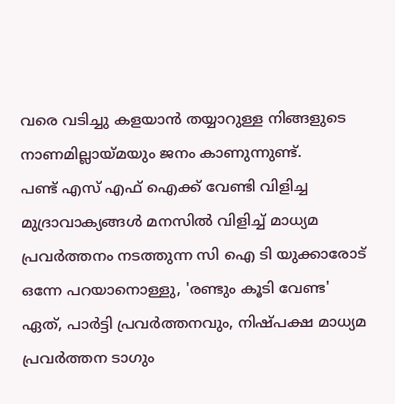വരെ വടിച്ചു കളയാന്‍ തയ്യാറുള്ള നിങ്ങളുടെ നാണമില്ലായ്മയും ജനം കാണുന്നുണ്ട്.
പണ്ട് എസ് എഫ് ഐക്ക് വേണ്ടി വിളിച്ച മുദ്രാവാക്യങ്ങള്‍ മനസില്‍ വിളിച്ച് മാധ്യമ പ്രവര്‍ത്തനം നടത്തുന്ന സി ഐ ടി യുക്കാരോട് ഒന്നേ പറയാനൊള്ളു, 'രണ്ടും കൂടി വേണ്ട' ഏത്, പാര്‍ട്ടി പ്രവര്‍ത്തനവും, നിഷ്പക്ഷ മാധ്യമ പ്രവര്‍ത്തന ടാഗും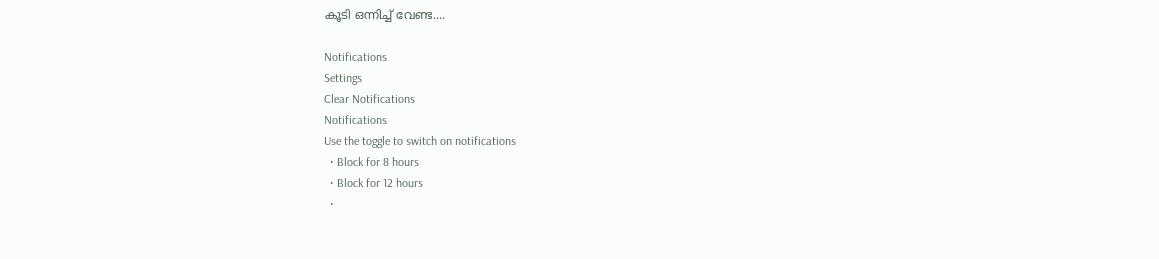കൂടി ഒന്നിച്ച് വേണ്ട....

Notifications
Settings
Clear Notifications
Notifications
Use the toggle to switch on notifications
  • Block for 8 hours
  • Block for 12 hours
  •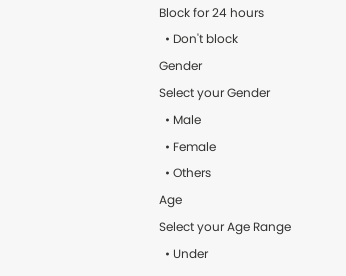Block for 24 hours
  • Don't block
Gender
Select your Gender
  • Male
  • Female
  • Others
Age
Select your Age Range
  • Under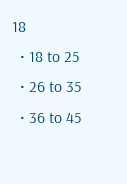18
  • 18 to 25
  • 26 to 35
  • 36 to 45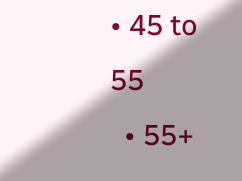• 45 to 55
  • 55+